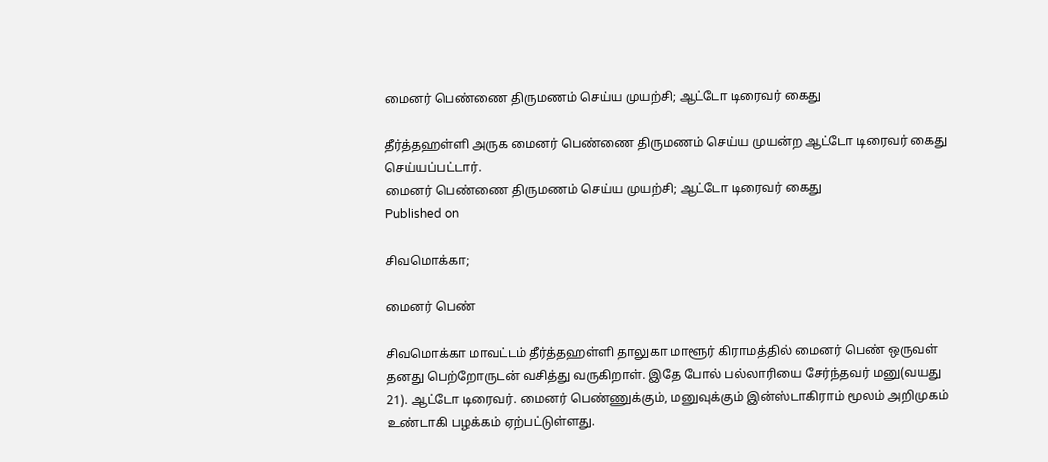மைனர் பெண்ணை திருமணம் செய்ய முயற்சி; ஆட்டோ டிரைவர் கைது

தீர்த்தஹள்ளி அருக மைனர் பெண்ணை திருமணம் செய்ய முயன்ற ஆட்டோ டிரைவர் கைது செய்யப்பட்டார்.
மைனர் பெண்ணை திருமணம் செய்ய முயற்சி; ஆட்டோ டிரைவர் கைது
Published on

சிவமொக்கா;

மைனர் பெண்

சிவமொக்கா மாவட்டம் தீர்த்தஹள்ளி தாலுகா மாளூர் கிராமத்தில் மைனர் பெண் ஒருவள் தனது பெற்றோருடன் வசித்து வருகிறாள். இதே போல் பல்லாரியை சேர்ந்தவர் மனு(வயது 21). ஆட்டோ டிரைவர். மைனர் பெண்ணுக்கும், மனுவுக்கும் இன்ஸ்டாகிராம் மூலம் அறிமுகம் உண்டாகி பழக்கம் ஏற்பட்டுள்ளது.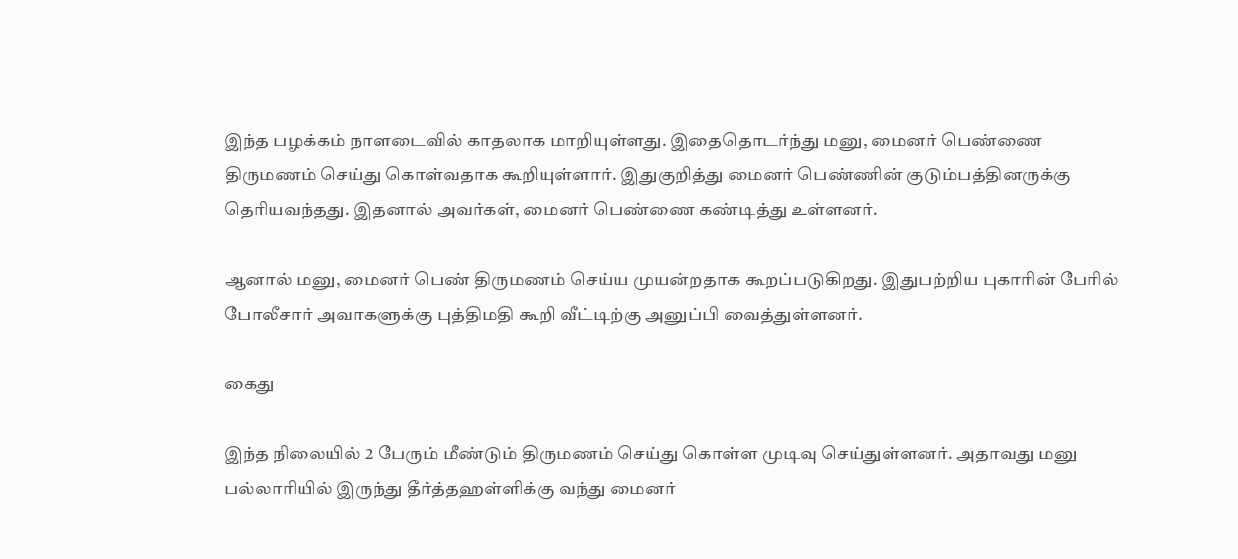இந்த பழக்கம் நாளடைவில் காதலாக மாறியுள்ளது. இதைதொடர்ந்து மனு, மைனர் பெண்ணை திருமணம் செய்து கொள்வதாக கூறியுள்ளார். இதுகுறித்து மைனர் பெண்ணின் குடும்பத்தினருக்கு தெரியவந்தது. இதனால் அவர்கள், மைனர் பெண்ணை கண்டித்து உள்ளனர்.

ஆனால் மனு, மைனர் பெண் திருமணம் செய்ய முயன்றதாக கூறப்படுகிறது. இதுபற்றிய புகாரின் பேரில் போலீசார் அவாகளுக்கு புத்திமதி கூறி வீட்டிற்கு அனுப்பி வைத்துள்ளனர்.

கைது

இந்த நிலையில் 2 பேரும் மீண்டும் திருமணம் செய்து கொள்ள முடிவு செய்துள்ளனர். அதாவது மனு பல்லாரியில் இருந்து தீர்த்தஹள்ளிக்கு வந்து மைனர்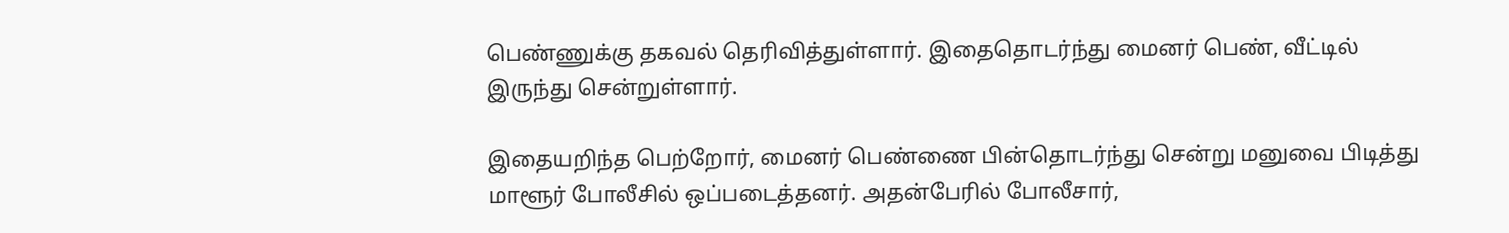பெண்ணுக்கு தகவல் தெரிவித்துள்ளார். இதைதொடர்ந்து மைனர் பெண், வீட்டில் இருந்து சென்றுள்ளார்.

இதையறிந்த பெற்றோர், மைனர் பெண்ணை பின்தொடர்ந்து சென்று மனுவை பிடித்து மாளூர் போலீசில் ஒப்படைத்தனர். அதன்பேரில் போலீசார்,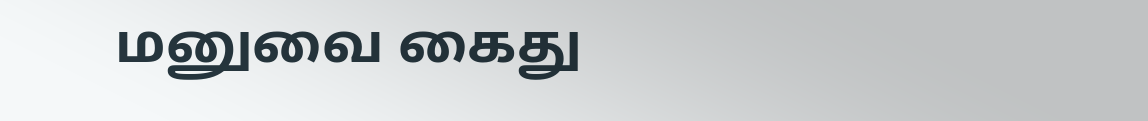மனுவை கைது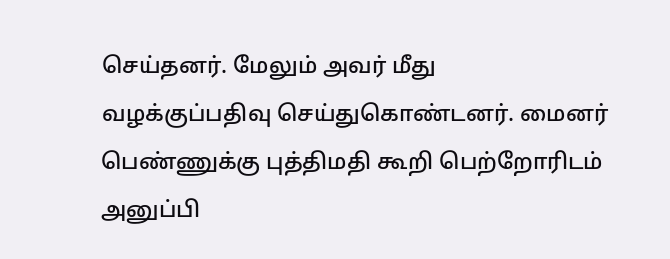செய்தனர். மேலும் அவர் மீது வழக்குப்பதிவு செய்துகொண்டனர். மைனர் பெண்ணுக்கு புத்திமதி கூறி பெற்றோரிடம் அனுப்பி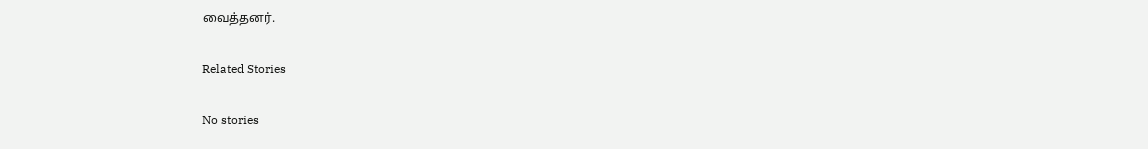வைத்தனர்.

Related Stories

No stories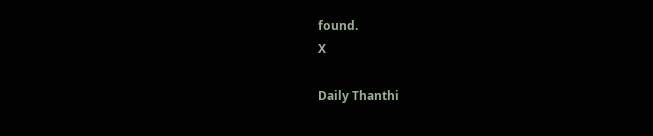found.
X

Daily Thanthi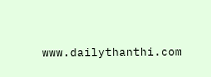www.dailythanthi.com